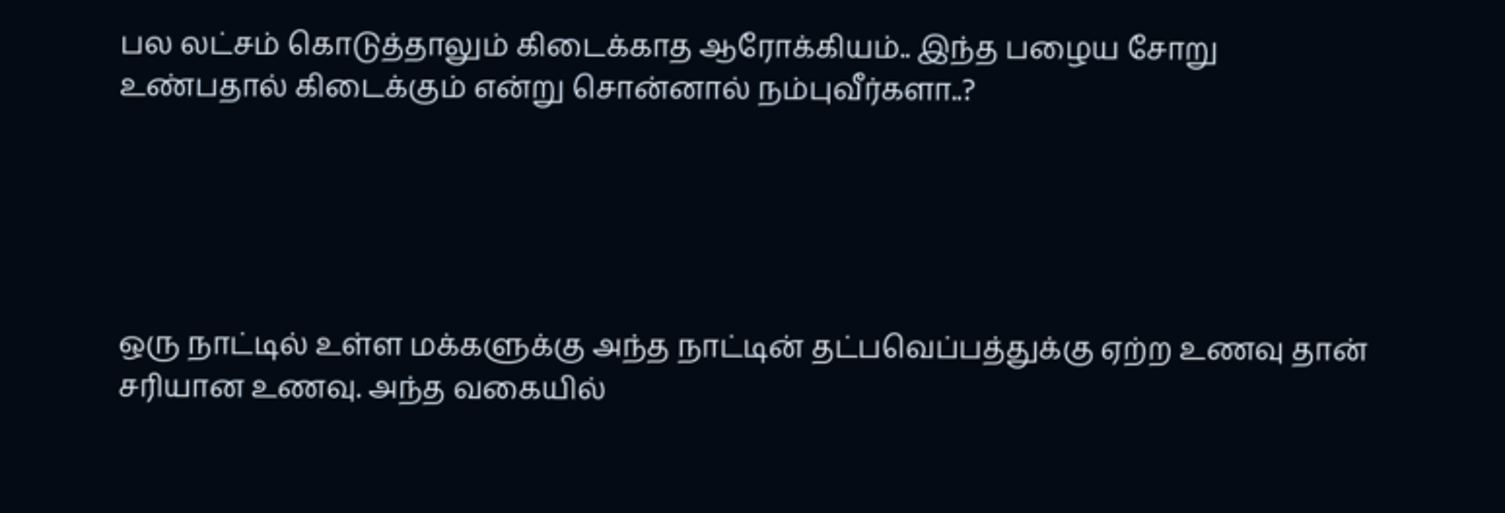பல லட்சம் கொடுத்தாலும் கிடைக்காத ஆரோக்கியம்.. இந்த பழைய சோறு உண்பதால் கிடைக்கும் என்று சொன்னால் நம்புவீர்களா..?





ஒரு நாட்டில் உள்ள மக்களுக்கு அந்த நாட்டின் தட்பவெப்பத்துக்கு ஏற்ற உணவு தான் சரியான உணவு. அந்த வகையில்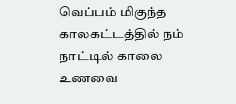வெப்பம் மிகுந்த காலகட்டத்தில் நம் நாட்டில் காலை உணவை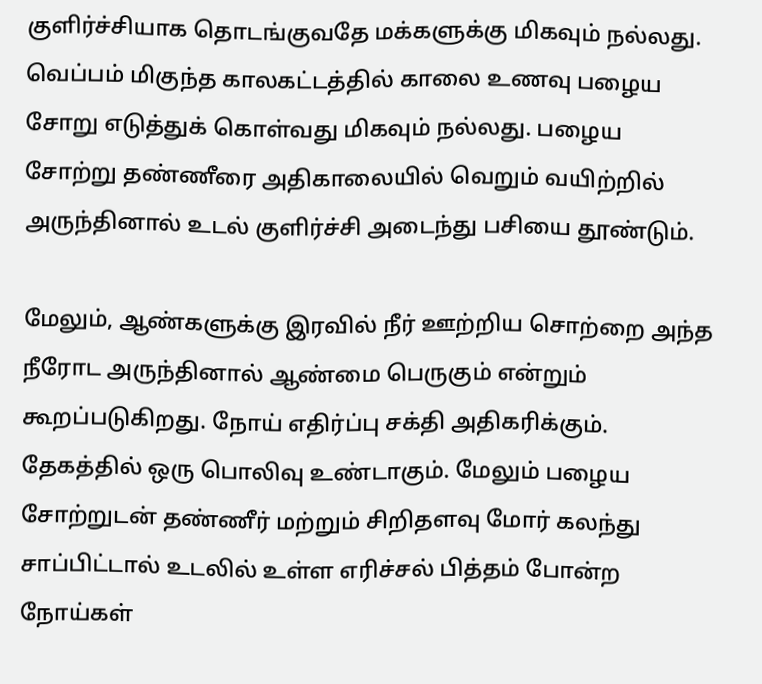குளிர்ச்சியாக தொடங்குவதே மக்களுக்கு மிகவும் நல்லது. வெப்பம் மிகுந்த காலகட்டத்தில் காலை உணவு பழைய சோறு எடுத்துக் கொள்வது மிகவும் நல்லது. பழைய சோற்று தண்ணீரை அதிகாலையில் வெறும் வயிற்றில் அருந்தினால் உடல் குளிர்ச்சி அடைந்து பசியை தூண்டும்.

மேலும், ஆண்களுக்கு இரவில் நீர் ஊற்றிய சொற்றை அந்த நீரோட அருந்தினால் ஆண்மை பெருகும் என்றும் கூறப்படுகிறது. நோய் எதிர்ப்பு சக்தி அதிகரிக்கும். தேகத்தில் ஒரு பொலிவு உண்டாகும். மேலும் பழைய சோற்றுடன் தண்ணீர் மற்றும் சிறிதளவு மோர் கலந்து சாப்பிட்டால் உடலில் உள்ள எரிச்சல் பித்தம் போன்ற நோய்கள்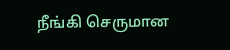நீங்கி செருமான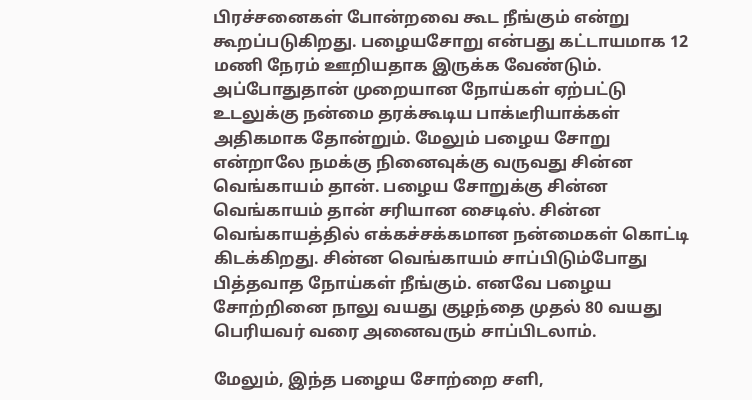பிரச்சனைகள் போன்றவை கூட நீங்கும் என்று கூறப்படுகிறது. பழையசோறு என்பது கட்டாயமாக 12 மணி நேரம் ஊறியதாக இருக்க வேண்டும். அப்போதுதான் முறையான நோய்கள் ஏற்பட்டு உடலுக்கு நன்மை தரக்கூடிய பாக்டீரியாக்கள் அதிகமாக தோன்றும். மேலும் பழைய சோறு என்றாலே நமக்கு நினைவுக்கு வருவது சின்ன வெங்காயம் தான். பழைய சோறுக்கு சின்ன வெங்காயம் தான் சரியான சைடிஸ். சின்ன வெங்காயத்தில் எக்கச்சக்கமான நன்மைகள் கொட்டி கிடக்கிறது. சின்ன வெங்காயம் சாப்பிடும்போது பித்தவாத நோய்கள் நீங்கும். எனவே பழைய சோற்றினை நாலு வயது குழந்தை முதல் 80 வயது பெரியவர் வரை அனைவரும் சாப்பிடலாம்.

மேலும், இந்த பழைய சோற்றை சளி,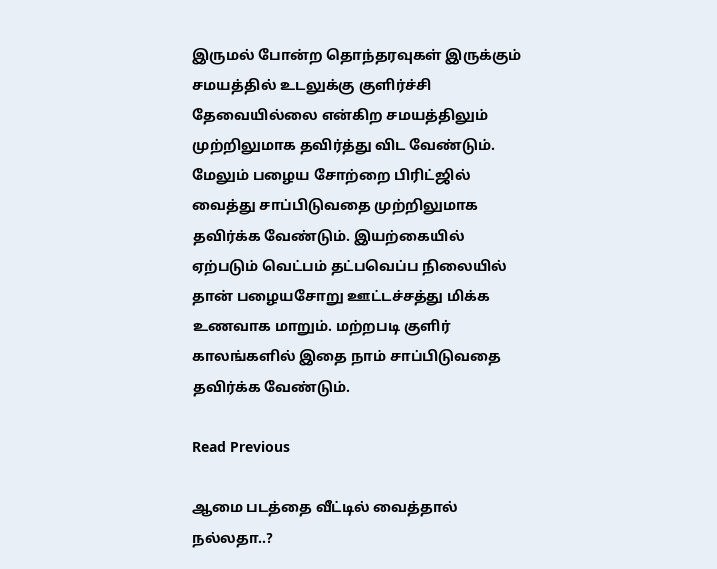இருமல் போன்ற தொந்தரவுகள் இருக்கும் சமயத்தில் உடலுக்கு குளிர்ச்சி தேவையில்லை என்கிற சமயத்திலும் முற்றிலுமாக தவிர்த்து விட வேண்டும். மேலும் பழைய சோற்றை பிரிட்ஜில் வைத்து சாப்பிடுவதை முற்றிலுமாக தவிர்க்க வேண்டும். இயற்கையில் ஏற்படும் வெட்பம் தட்பவெப்ப நிலையில் தான் பழையசோறு ஊட்டச்சத்து மிக்க உணவாக மாறும். மற்றபடி குளிர் காலங்களில் இதை நாம் சாப்பிடுவதை தவிர்க்க வேண்டும்.

Read Previous

ஆமை படத்தை வீட்டில் வைத்தால் நல்லதா..?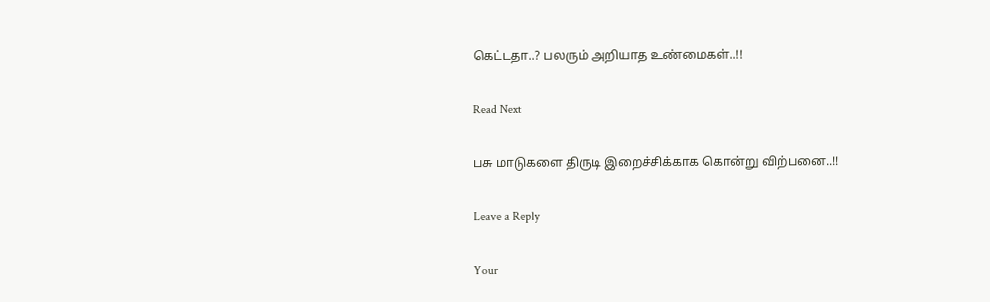கெட்டதா..? பலரும் அறியாத உண்மைகள்..!!

Read Next

பசு மாடுகளை திருடி இறைச்சிக்காக கொன்று விற்பனை..!!

Leave a Reply

Your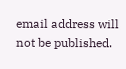email address will not be published.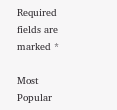Required fields are marked *

Most Popular